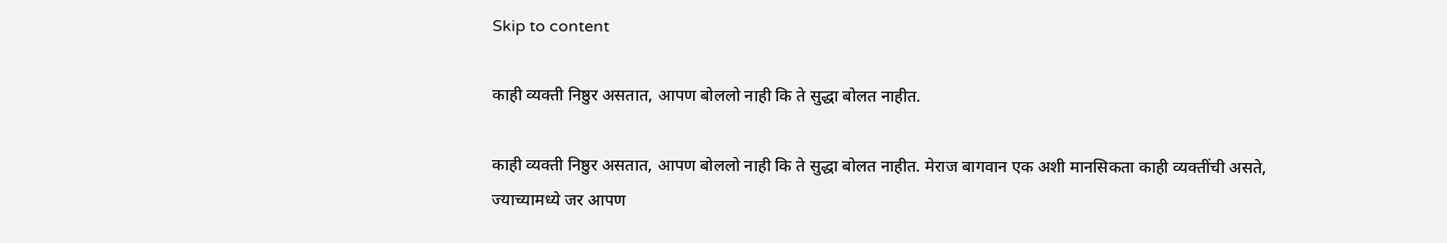Skip to content

काही व्यक्ती निष्ठुर असतात, आपण बोललो नाही कि ते सुद्धा बोलत नाहीत.

काही व्यक्ती निष्ठुर असतात, आपण बोललो नाही कि ते सुद्धा बोलत नाहीत. मेराज बागवान एक अशी मानसिकता काही व्यक्तींची असते, ज्याच्यामध्ये जर आपण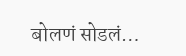बोलणं सोडलं…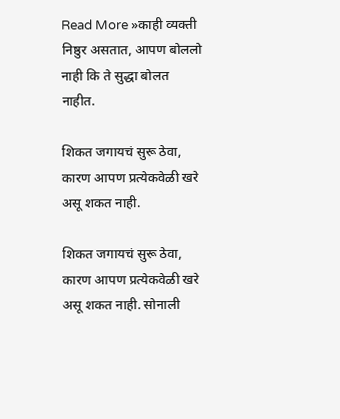Read More »काही व्यक्ती निष्ठुर असतात, आपण बोललो नाही कि ते सुद्धा बोलत नाहीत.

शिकत जगायचं सुरू ठेवा, कारण आपण प्रत्येकवेळी खरे असू शकत नाही.

शिकत जगायचं सुरू ठेवा, कारण आपण प्रत्येकवेळी खरे असू शकत नाही. सोनाली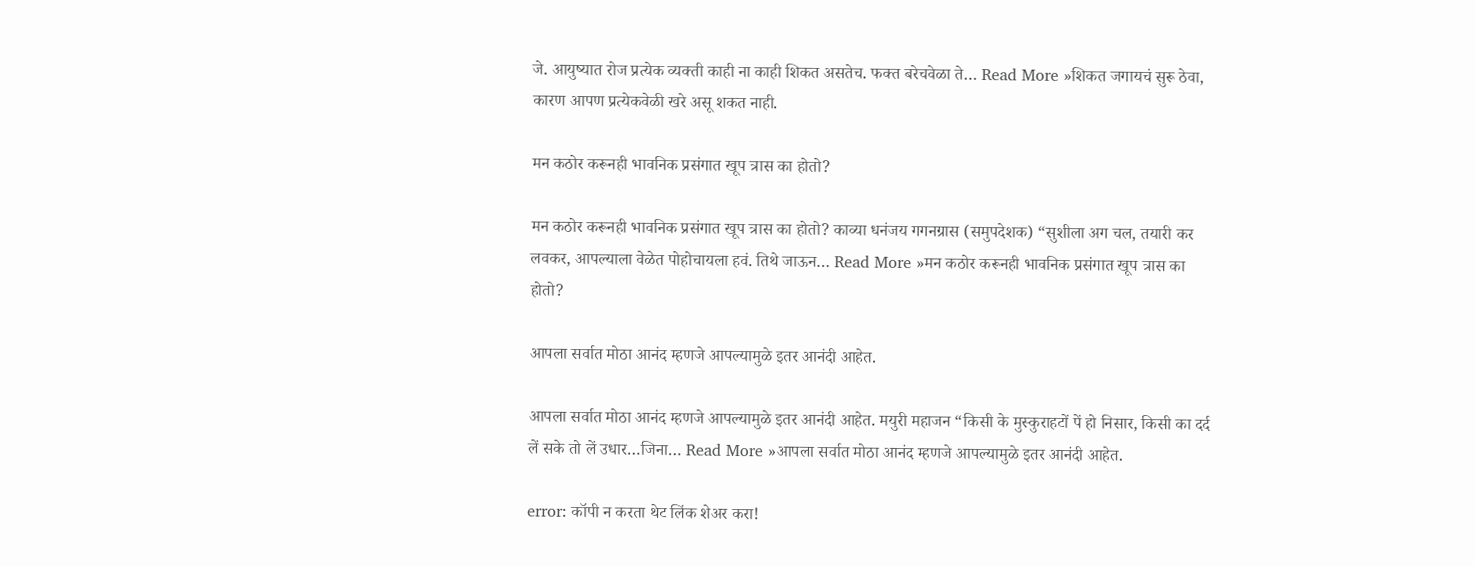जे. आयुष्यात रोज प्रत्येक व्यक्ती काही ना काही शिकत असतेच. फक्त बरेचवेळा ते… Read More »शिकत जगायचं सुरू ठेवा, कारण आपण प्रत्येकवेळी खरे असू शकत नाही.

मन कठोर करूनही भावनिक प्रसंगात खूप त्रास का होतो?

मन कठोर करूनही भावनिक प्रसंगात खूप त्रास का होतो? काव्या धनंजय गगनग्रास (समुपदेशक) “सुशीला अग चल, तयारी कर लवकर, आपल्याला वेळेत पोहोचायला हवं. तिथे जाऊन… Read More »मन कठोर करूनही भावनिक प्रसंगात खूप त्रास का होतो?

आपला सर्वात मोठा आनंद म्हणजे आपल्यामुळे इतर आनंदी आहेत.

आपला सर्वात मोठा आनंद म्हणजे आपल्यामुळे इतर आनंदी आहेत. मयुरी महाजन “किसी के मुस्कुराहटों पें हो निसार, किसी का दर्द लें सके तो लें उधार…जिना… Read More »आपला सर्वात मोठा आनंद म्हणजे आपल्यामुळे इतर आनंदी आहेत.

error: कॉपी न करता थेट लिंक शेअर करा!